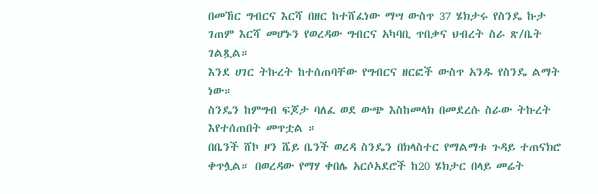በመኸር ግብርና እርሻ በዘር ከተሸፈነው ማሣ ውስጥ 37 ሄክታሩ የስንዴ ኩታ ገጠም እርሻ መሆኑን የወረዳው ግብርና አካባቢ ጥበቃና ህብረት ስራ ጽ/ቤት ገልጿል።
እንደ ሀገር ትኩረት ከተሰጠባቸው የግብርና ዘርፎች ውስጥ አንዱ የስንዴ ልማት ነው።
ስንዴን ከምግብ ፍጆታ ባለፈ ወደ ውጭ እስከመላክ በመደረሱ ስራው ትኩረት እየተሰጠበት መጥቷል ።
በቤንች ሸኮ ዞን ሼይ ቤንች ወረዳ ስንዴን በክላስተር የማልማቱ ጉዳይ ተጠናክሮ ቀጥሏል። በወረዳው የማሃ ቀበሌ አርሶአደሮች ከ20 ሄክታር በላይ መሬት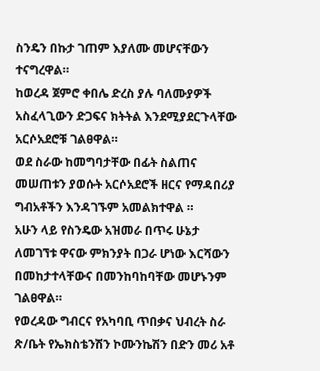ስንዴን በኩታ ገጠም እያለሙ መሆናቸውን ተናግረዋል።
ከወረዳ ጀምሮ ቀበሌ ድረስ ያሉ ባለሙያዎች አስፈላጊውን ድጋፍና ክትትል እንደሚያደርጉላቸው አርሶአደሮቹ ገልፀዋል።
ወደ ስራው ከመግባታቸው በፊት ስልጠና መሠጠቱን ያወሱት አርሶአደሮች ዘርና የማዳበሪያ ግብአቶችን እንዳገኙም አመልክተዋል ።
አሁን ላይ የስንዴው አዝመራ በጥሩ ሁኔታ ለመገኘቱ ዋናው ምክንያት በጋራ ሆነው እርሻውን በመከታተላቸውና በመንከባከባቸው መሆኑንም ገልፀዋል።
የወረዳው ግብርና የአካባቢ ጥበቃና ህብረት ስራ ጽ/ቤት የኤክስቴንሽን ኮሙንኬሽን በድን መሪ አቶ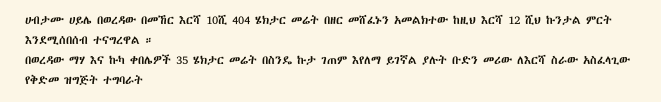ሀብታሙ ሀይሌ በወረዳው በመኸር እርሻ 10ሺ 404 ሄክታር መሬት በዘር መሸፈኑን አመልክተው ከዚህ እርሻ 12 ሺህ ኩንታል ምርት እንደሚሰበሰብ ተናግረዋል ።
በወረዳው ማሃ እና ኩካ ቀበሌዎች 35 ሄክታር መሬት በስንዴ ኩታ ገጠም እየለማ ይገኛል ያሉት ቡድን መሪው ለእርሻ ስራው አስፈላጊው የቅድመ ዝግጅት ተግባራት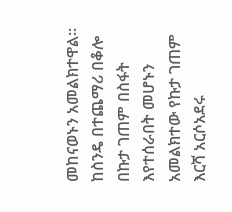መከናወኑን አመልክተዋል።
ከስንዴ በተጨማሪ በቆሎ በኩታ ገጠም በስፋት እየተሰራበት መሆኑን አመልክተው የኩታ ገጠም እርሻ አርሶአደሩ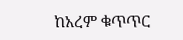ከአረም ቁጥጥር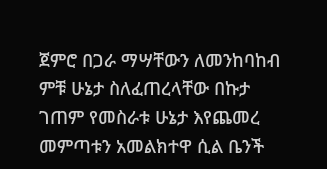ጀምሮ በጋራ ማሣቸውን ለመንከባከብ ምቹ ሁኔታ ስለፈጠረላቸው በኩታ ገጠም የመስራቱ ሁኔታ እየጨመረ መምጣቱን አመልክተዋ ሲል ቤንች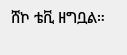ሸኮ ቴቪ ዘግቧል።